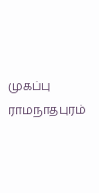முகப்பு
ராமநாதபுரம்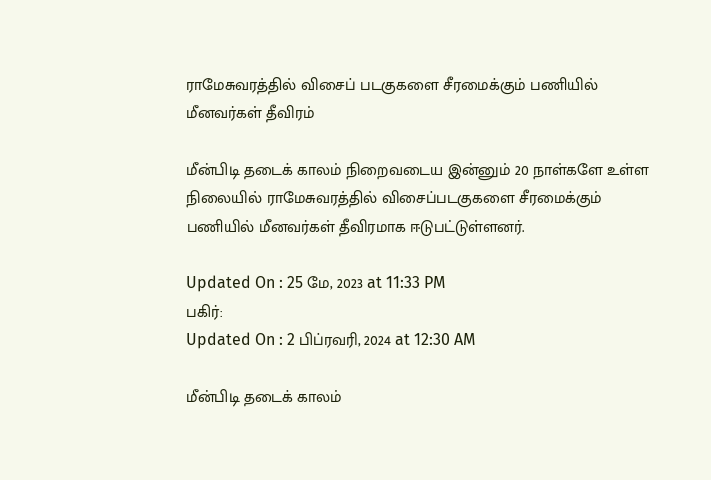ராமேசுவரத்தில் விசைப் படகுகளை சீரமைக்கும் பணியில் மீனவர்கள் தீவிரம்

மீன்பிடி தடைக் காலம் நிறைவடைய இன்னும் 20 நாள்களே உள்ள நிலையில் ராமேசுவரத்தில் விசைப்படகுகளை சீரமைக்கும் பணியில் மீனவர்கள் தீவிரமாக ஈடுபட்டுள்ளனர்.

Updated On : 25 மே, 2023 at 11:33 PM
பகிர்:
Updated On : 2 பிப்ரவரி, 2024 at 12:30 AM

மீன்பிடி தடைக் காலம்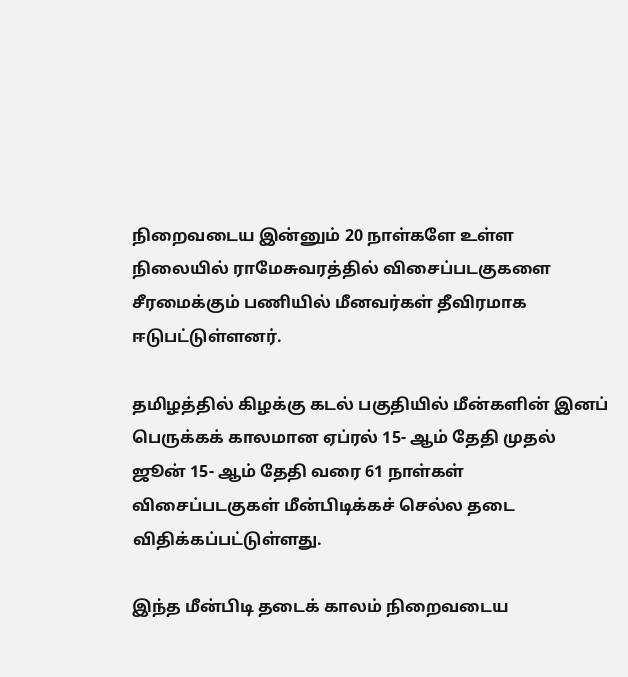நிறைவடைய இன்னும் 20 நாள்களே உள்ள நிலையில் ராமேசுவரத்தில் விசைப்படகுகளை சீரமைக்கும் பணியில் மீனவர்கள் தீவிரமாக ஈடுபட்டுள்ளனர்.

தமிழத்தில் கிழக்கு கடல் பகுதியில் மீன்களின் இனப் பெருக்கக் காலமான ஏப்ரல் 15- ஆம் தேதி முதல் ஜூன் 15- ஆம் தேதி வரை 61 நாள்கள் விசைப்படகுகள் மீன்பிடிக்கச் செல்ல தடை விதிக்கப்பட்டுள்ளது.

இந்த மீன்பிடி தடைக் காலம் நிறைவடைய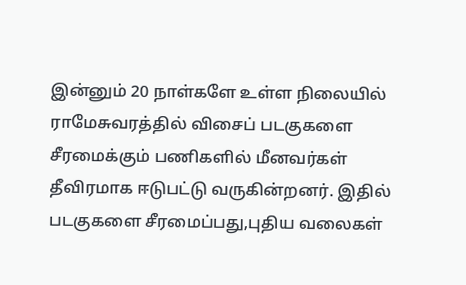இன்னும் 20 நாள்களே உள்ள நிலையில் ராமேசுவரத்தில் விசைப் படகுகளை சீரமைக்கும் பணிகளில் மீனவர்கள் தீவிரமாக ஈடுபட்டு வருகின்றனர். இதில் படகுகளை சீரமைப்பது,புதிய வலைகள்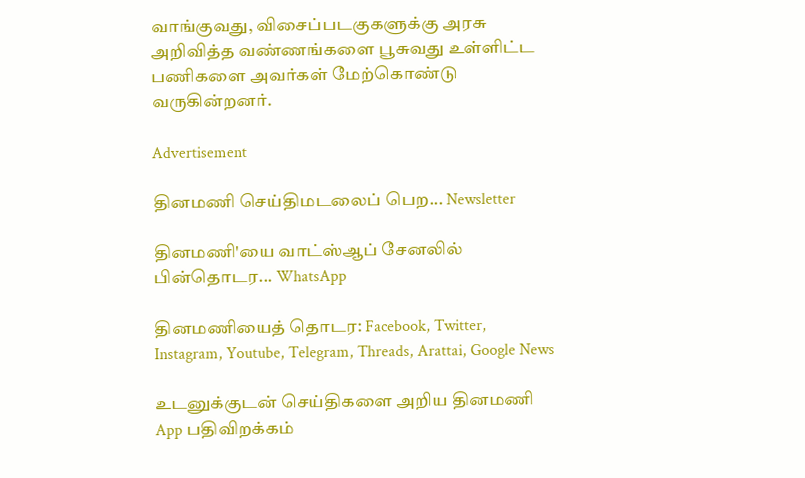வாங்குவது, விசைப்படகுகளுக்கு அரசு அறிவித்த வண்ணங்களை பூசுவது உள்ளிட்ட பணிகளை அவர்கள் மேற்கொண்டு வருகின்றனர்.

Advertisement

தினமணி செய்திமடலைப் பெற... Newsletter

தினமணி'யை வாட்ஸ்ஆப் சேனலில் பின்தொடர... WhatsApp

தினமணியைத் தொடர: Facebook, Twitter, Instagram, Youtube, Telegram, Threads, Arattai, Google News

உடனுக்குடன் செய்திகளை அறிய தினமணி App பதிவிறக்கம்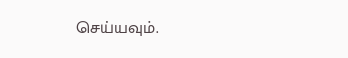செய்யவும்.